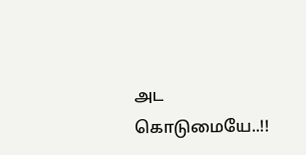அட கொடுமையே..!!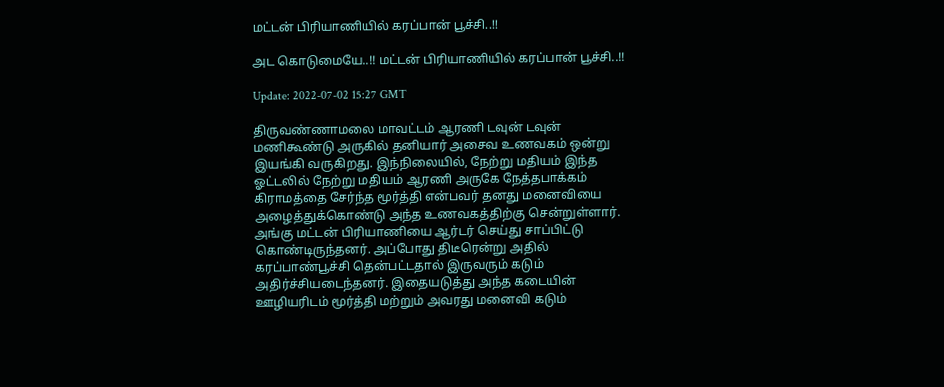மட்டன் பிரியாணியில் கரப்பான் பூச்சி..!!

அட கொடுமையே..!! மட்டன் பிரியாணியில் கரப்பான் பூச்சி..!!

Update: 2022-07-02 15:27 GMT

திருவண்ணாமலை மாவட்டம் ஆரணி டவுன் டவுன் மணிகூண்டு அருகில் தனியார் அசைவ உணவகம் ஒன்று இயங்கி வருகிறது. இந்நிலையில், நேற்று மதியம் இந்த ஓட்டலில் நேற்று மதியம் ஆரணி அருகே நேத்தபாக்கம் கிராமத்தை சேர்ந்த மூர்த்தி என்பவர் தனது மனைவியை அழைத்துக்கொண்டு அந்த உணவகத்திற்கு சென்றுள்ளார். அங்கு மட்டன் பிரியாணியை ஆர்டர் செய்து சாப்பிட்டு கொண்டிருந்தனர். அப்போது திடீரென்று அதில் கரப்பாண்பூச்சி தென்பட்டதால் இருவரும் கடும் அதிர்ச்சியடைந்தனர். இதையடுத்து அந்த கடையின் ஊழியரிடம் மூர்த்தி மற்றும் அவரது மனைவி கடும்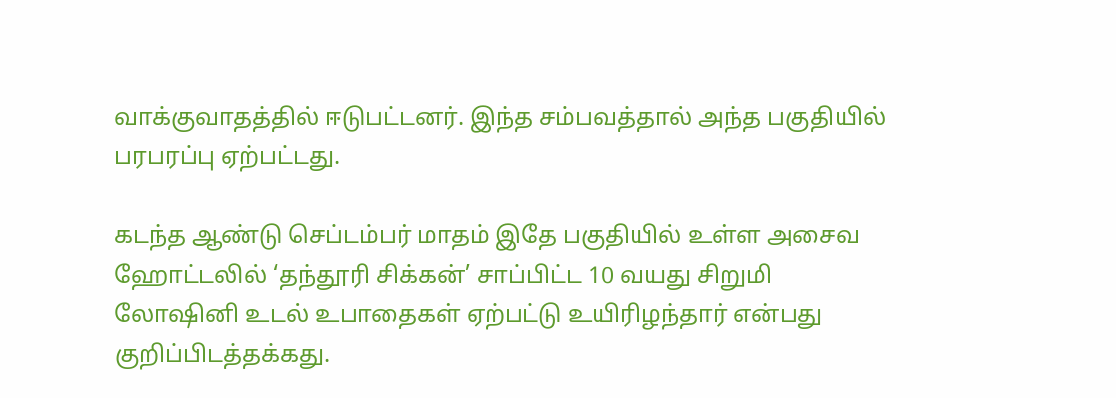வாக்குவாதத்தில் ஈடுபட்டனர். இந்த சம்பவத்தால் அந்த பகுதியில் பரபரப்பு ஏற்பட்டது.

கடந்த ஆண்டு செப்டம்பர் மாதம் இதே பகுதியில் உள்ள அசைவ ஹோட்டலில் ‘தந்தூரி சிக்கன்’ சாப்பிட்ட 10 வயது சிறுமி லோஷினி உடல் உபாதைகள் ஏற்பட்டு உயிரிழந்தார் என்பது குறிப்பிடத்தக்கது.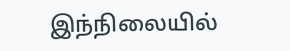இந்நிலையில்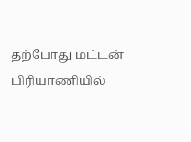தற்போது மட்டன் பிரியாணியில்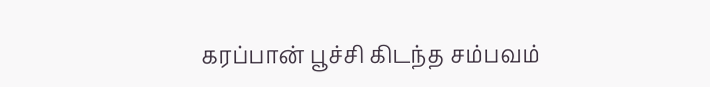கரப்பான் பூச்சி கிடந்த சம்பவம்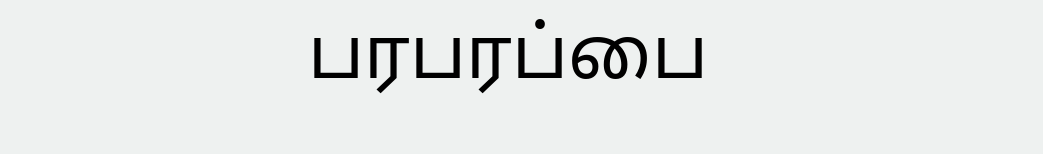பரபரப்பை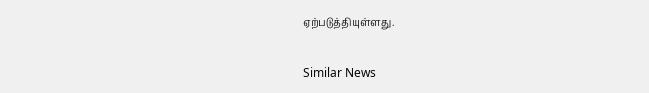ஏற்படுத்தியுள்ளது.

Similar News